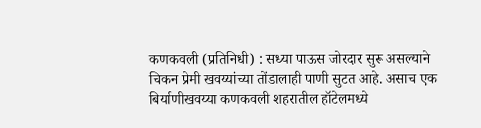कणकवली (प्रतिनिधी) : सध्या पाऊस जोरदार सुरू असल्याने चिकन प्रेमी खवय्यांच्या तोंडालाही पाणी सुटत आहे. असाच एक बिर्याणीखवय्या कणकवली शहरातील हॉटेलमध्ये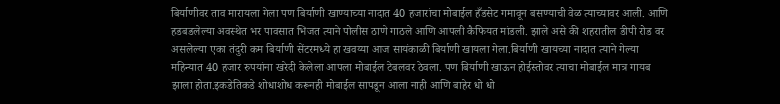बिर्याणीवर ताव मारायला गेला पण बिर्याणी खाण्याच्या नादात 40 हजारांचा मोबाईल हँडसेट गमावून बसण्याची वेळ त्याच्यावर आली. आणि हडबडलेल्या अवस्थेत भर पावसात भिजत त्याने पोलीस ठाणे गाठले आणि आपली कैफियत मांडली. झाले असे की शहरातील डीपी रोड वर असलेल्या एका तंदुरी कम बिर्याणी सेंटरमध्ये हा खवय्या आज सायंकाळी बिर्याणी खायला गेला.बिर्याणी खायच्या नादात त्याने गेल्या महिन्यात 40 हजार रुपयांना खरेदी केलेला आपला मोबाईल टेबलवर ठेवला. पण बिर्याणी खाऊन होईस्तोवर त्याचा मोबाईल मात्र गायब झाला होता.इकडेतिकडे शोधाशोध करूनही मोबाईल सापडून आला नाही आणि बाहेर धो धो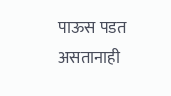पाऊस पडत असतानाही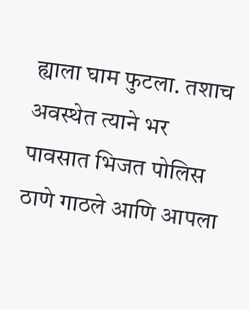ह्याला घाम फुटला. तशाच अवस्थेत त्याने भर पावसात भिजत पोलिस ठाणे गाठले आणि आपला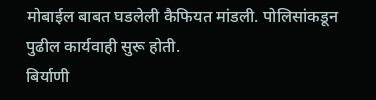मोबाईल बाबत घडलेली कैफियत मांडली. पोलिसांकडून पुढील कार्यवाही सुरू होती.
बिर्याणी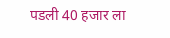पडली 40 हजार ला